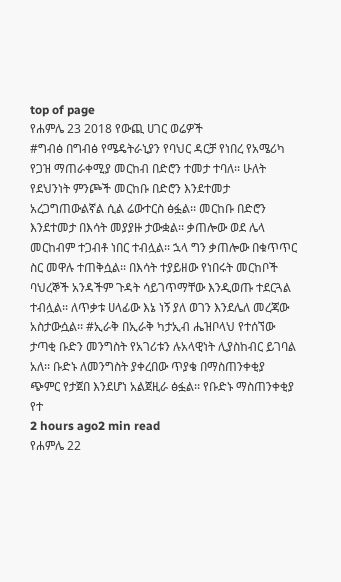top of page
የሐምሌ 23 2018 የውጪ ሀገር ወሬዎች
#ግብፅ በግብፅ የሜዴትራኒያን የባህር ዳርቻ የነበረ የአሜሪካ የጋዝ ማጠራቀሚያ መርከብ በድሮን ተመታ ተባለ፡፡ ሁለት የደህንነት ምንጮች መርከቡ በድሮን እንደተመታ አረጋግጠውልኛል ሲል ሬውተርስ ፅፏል፡፡ መርከቡ በድሮን እንደተመታ በእሳት መያያዙ ታውቋል፡፡ ቃጠሎው ወደ ሌላ መርከብም ተጋብቶ ነበር ተብሏል፡፡ ኋላ ግን ቃጠሎው በቁጥጥር ስር መዋሉ ተጠቅሷል፡፡ በእሳት ተያይዘው የነበሩት መርከቦች ባህረኞች አንዳችም ጉዳት ሳይገጥማቸው እንዲወጡ ተደርጓል ተብሏል፡፡ ለጥቃቱ ሀላፊው እኔ ነኝ ያለ ወገን እንደሌለ መረጃው አስታውሷል፡፡ #ኢራቅ በኢራቅ ካታኢብ ሔዝቦላህ የተሰኘው ታጣቂ ቡድን መንግስት የአገሪቱን ሉአላዊነት ሊያስከብር ይገባል አለ፡፡ ቡድኑ ለመንግስት ያቀረበው ጥያቄ በማስጠንቀቂያ ጭምር የታጀበ እንደሆነ አልጀዚራ ፅፏል፡፡ የቡድኑ ማስጠንቀቂያ የተ
2 hours ago2 min read
የሐምሌ 22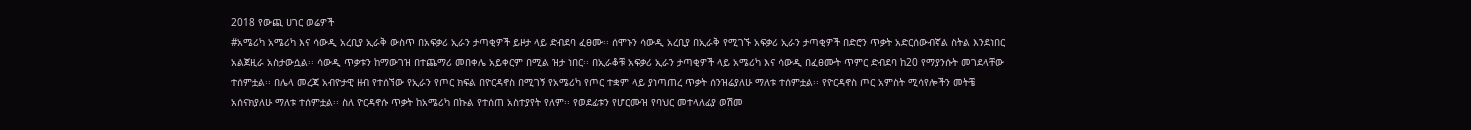2018 የውጪ ሀገር ወሬዎች
#አሜሪካ አሜሪካ እና ሳውዲ አረቢያ ኢራቅ ውስጥ በአፍቃሪ ኢራን ታጣቂዎች ይዞታ ላይ ድብደባ ፈፀሙ፡፡ ሰሞኑን ሳውዲ አረቢያ በኢራቅ የሚገኙ አፍቃሪ ኢራን ታጣቂዎች በድሮን ጥቃት አድርሰውብኛል ስትል እንደነበር አልጀዚራ አስታውሷል፡፡ ሳውዲ ጥቃቱን ከማውገዝ በተጨማሪ መበቀሌ አይቀርም በሚል ዝታ ነበር፡፡ በኢራቆቹ አፍቃሪ ኢራን ታጣቂዎች ላይ አሜሪካ እና ሳውዲ በፈፀሙት ጥምር ድብደባ ከ20 የማያንሱት መገደላቸው ተሰምቷል፡፡ በሌላ መረጃ አብዮታዊ ዘብ የተሰኘው የኢራን የጦር ክፍል በዮርዳኖስ በሚገኝ የአሜሪካ የጦር ተቋም ላይ ያነጣጠረ ጥቃት ሰንዝሬያለሁ ማለቱ ተሰምቷል፡፡ የዮርዳኖስ ጦር አምስት ሚሳየሎችን መትቼ አሰናክያለሁ ማለቱ ተሰምቷል፡፡ ስለ ዮርዳኖሱ ጥቃት ከአሜሪካ በኩል የተሰጠ አስተያየት የለም፡፡ የወደፊቱን የሆርሙዝ የባህር መተላለፊያ ወሽመ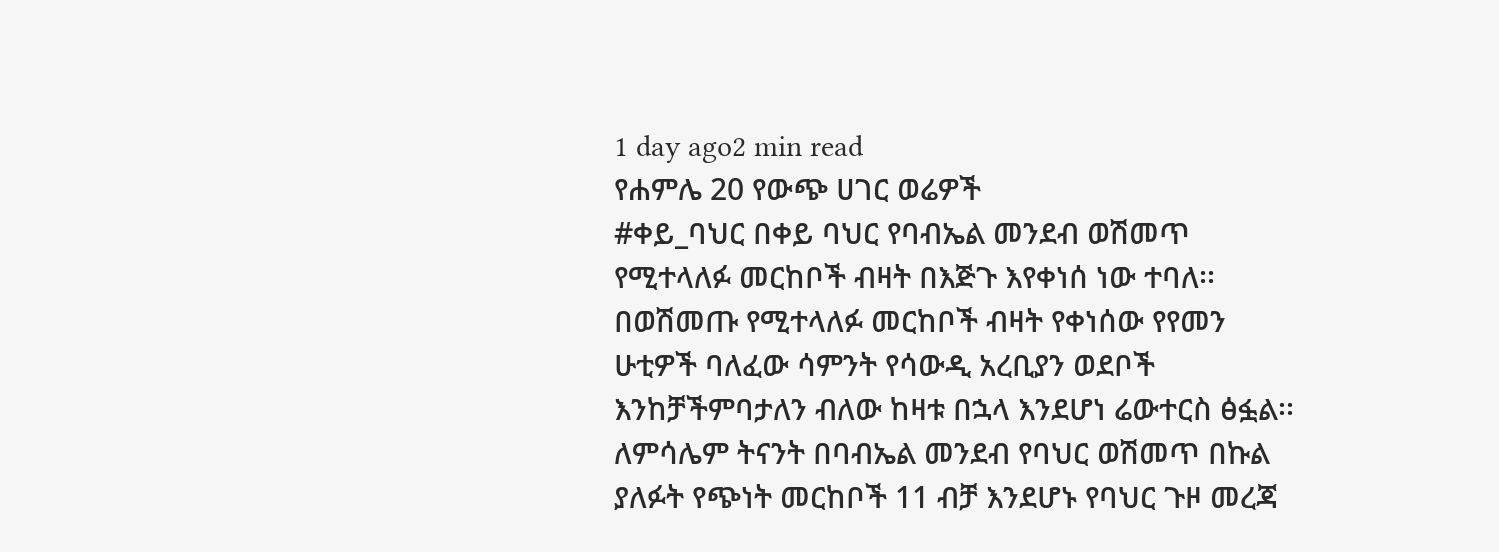1 day ago2 min read
የሐምሌ 20 የውጭ ሀገር ወሬዎች
#ቀይ_ባህር በቀይ ባህር የባብኤል መንደብ ወሽመጥ የሚተላለፉ መርከቦች ብዛት በእጅጉ እየቀነሰ ነው ተባለ፡፡ በወሽመጡ የሚተላለፉ መርከቦች ብዛት የቀነሰው የየመን ሁቲዎች ባለፈው ሳምንት የሳውዲ አረቢያን ወደቦች እንከቻችምባታለን ብለው ከዛቱ በኋላ እንደሆነ ሬውተርስ ፅፏል፡፡ ለምሳሌም ትናንት በባብኤል መንደብ የባህር ወሽመጥ በኩል ያለፉት የጭነት መርከቦች 11 ብቻ እንደሆኑ የባህር ጉዞ መረጃ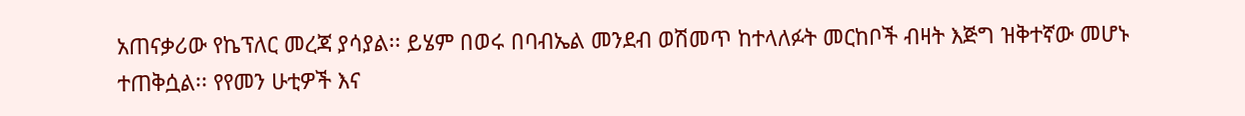አጠናቃሪው የኬፕለር መረጃ ያሳያል፡፡ ይሄም በወሩ በባብኤል መንደብ ወሽመጥ ከተላለፉት መርከቦች ብዛት እጅግ ዝቅተኛው መሆኑ ተጠቅሷል፡፡ የየመን ሁቲዎች እና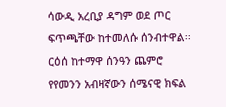ሳውዲ አረቢያ ዳግም ወደ ጦር ፍጥጫቸው ከተመለሱ ሰንብተዋል፡፡ ርዕሰ ከተማዋ ሰንዓን ጨምሮ የየመንን አብዛኛውን ሰሜናዊ ክፍል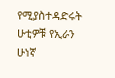የሚያስተዳድሩት ሁቲዎቹ የኢራን ሁነኛ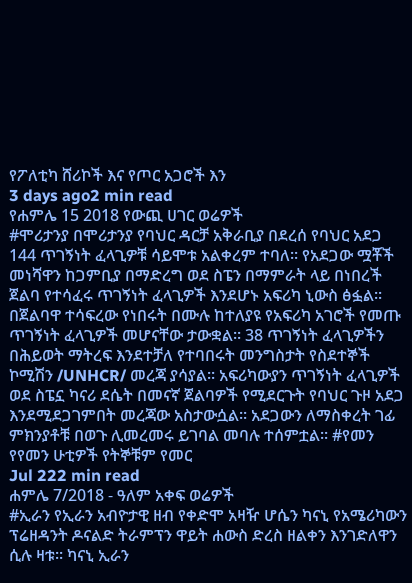የፖለቲካ ሸሪኮች እና የጦር አጋሮች እን
3 days ago2 min read
የሐምሌ 15 2018 የውጪ ሀገር ወሬዎች
#ሞሪታንያ በሞሪታንያ የባህር ዳርቻ አቅራቢያ በደረሰ የባህር አደጋ 144 ጥገኝነት ፈላጊዎቹ ሳይሞቱ አልቀረም ተባለ፡፡ የአደጋው ሟቾች መነሻዋን ከጋምቢያ በማድረግ ወደ ስፔን በማምራት ላይ በነበረች ጀልባ የተሳፈሩ ጥገኝነት ፈላጊዎች እንደሆኑ አፍሪካ ኒውስ ፅፏል፡፡ በጀልባዋ ተሳፍረው የነበሩት በሙሉ ከተለያዩ የአፍሪካ አገሮች የመጡ ጥገኝነት ፈላጊዎች መሆናቸው ታውቋል፡፡ 38 ጥገኝነት ፈላጊዎችን በሕይወት ማትረፍ እንደተቻለ የተባበሩት መንግስታት የስደተኞች ኮሚሽን /UNHCR/ መረጃ ያሳያል፡፡ አፍሪካውያን ጥገኝነት ፈላጊዎች ወደ ስፔኗ ካናሪ ደሴት በመናኛ ጀልባዎች የሚደርጉት የባህር ጉዞ አደጋ እንደሚደጋገምበት መረጃው አስታውሷል፡፡ አደጋውን ለማስቀረት ገፊ ምክንያቶቹ በወጉ ሊመረመሩ ይገባል መባሉ ተሰምቷል፡፡ #የመን የየመን ሁቲዎች የትኞቹም የመር
Jul 222 min read
ሐምሌ 7/2018 - ዓለም አቀፍ ወሬዎች
#ኢራን የኢራን አብዮታዊ ዘብ የቀድሞ አዛዥ ሆሴን ካናኒ የአሜሪካውን ፕሬዘዳንት ዶናልድ ትራምፕን ዋይት ሐውስ ድረስ ዘልቀን እንገድለዋን ሲሉ ዛቱ፡፡ ካናኒ ኢራን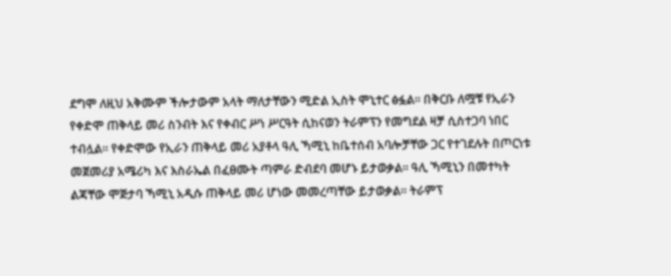ደግሞ ለዚህ አቅሙም ችሎታውም አላት ማለታቸውን ሚድል ኢስት ሞኒተር ፅፏል፡፡ በቅርቡ ለሟቹ የኢራን የቀድሞ ጠቅላይ መሪ ስንብት እና የቀብር ሥነ ሥርዓት ሲከናወን ትራምፕን የመግደል ዛቻ ሲስተጋባ ነበር ተብሏል፡፡ የቀድሞው የኢራን ጠቅላይ መሪ አያቶላ ዓሊ ኻሚኒ ከቤተሰብ አባሎቻቸው ጋር የተገደሉት በጦርነቱ መጀመሪያ አሜሪካ እና እስራኤል በፈፀሙት ጣምራ ድብደባ መሆኑ ይታወቃል፡፡ ዓሊ ኻሚኒን በመተካት ልጃቸው ሞጅታባ ኻሚኒ አዲሱ ጠቅላይ መሪ ሆነው መመረጣቸው ይታወቃል፡፡ ትራምፕ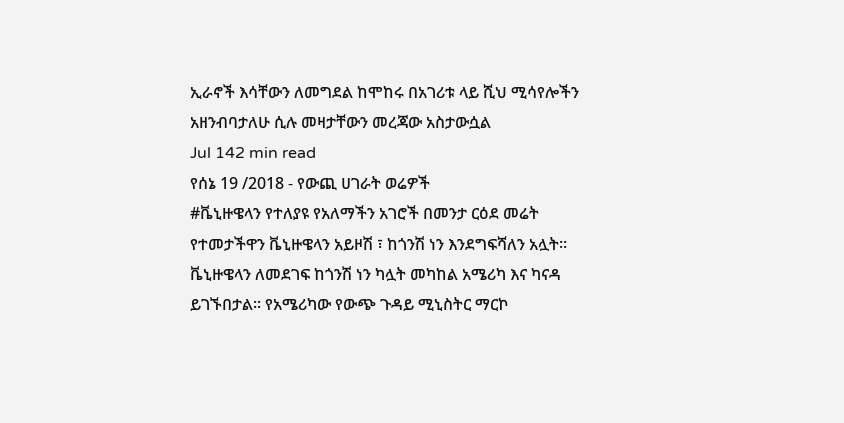ኢራኖች እሳቸውን ለመግደል ከሞከሩ በአገሪቱ ላይ ሺህ ሚሳየሎችን አዘንብባታለሁ ሲሉ መዛታቸውን መረጃው አስታውሷል
Jul 142 min read
የሰኔ 19 /2018 - የውጪ ሀገራት ወሬዎች
#ቬኒዙዌላን የተለያዩ የአለማችን አገሮች በመንታ ርዕደ መሬት የተመታችዋን ቬኒዙዌላን አይዞሽ ፣ ከጎንሽ ነን እንደግፍሻለን አሏት፡፡ ቬኒዙዌላን ለመደገፍ ከጎንሽ ነን ካሏት መካከል አሜሪካ እና ካናዳ ይገኙበታል፡፡ የአሜሪካው የውጭ ጉዳይ ሚኒስትር ማርኮ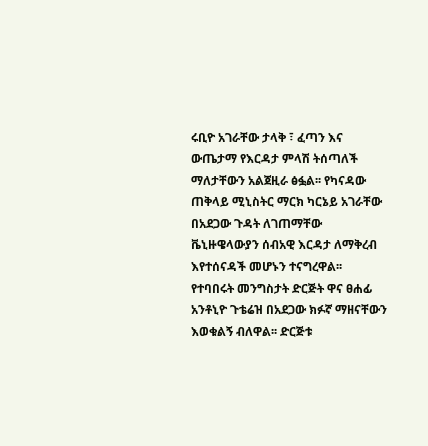ሩቢዮ አገራቸው ታላቅ ፣ ፈጣን እና ውጤታማ የእርዳታ ምላሽ ትሰጣለች ማለታቸውን አልጀዚራ ፅፏል፡፡ የካናዳው ጠቅላይ ሚኒስትር ማርክ ካርኔይ አገራቸው በአደጋው ጉዳት ለገጠማቸው ቬኒዙዌላውያን ሰብአዊ እርዳታ ለማቅረብ እየተሰናዳች መሆኑን ተናግረዋል፡፡ የተባበሩት መንግስታት ድርጅት ዋና ፀሐፊ አንቶኒዮ ጉቴሬዝ በአደጋው ክፉኛ ማዘናቸውን እወቁልኝ ብለዋል፡፡ ድርጅቱ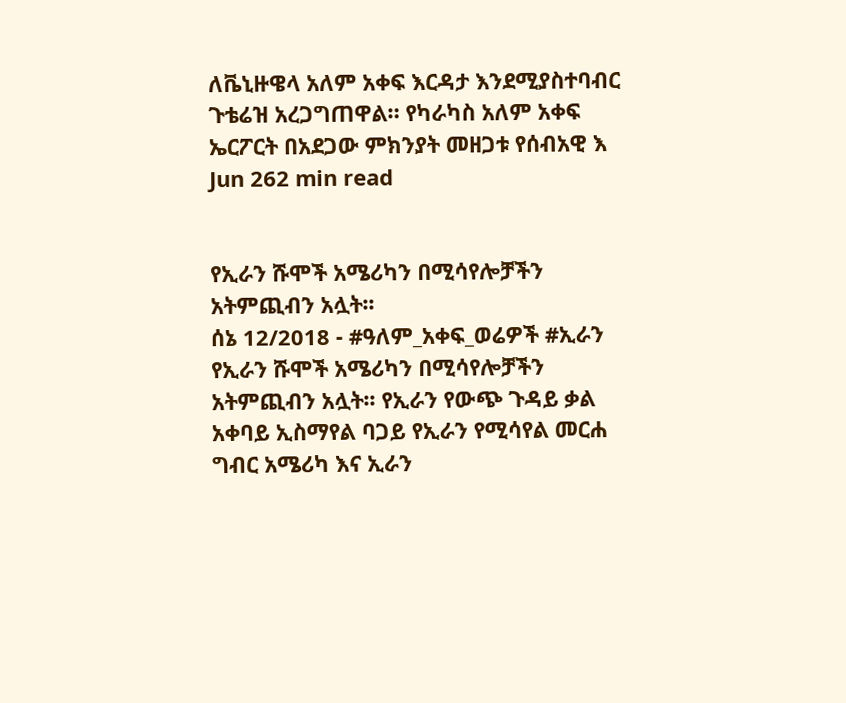ለቬኒዙዌላ አለም አቀፍ እርዳታ እንደሚያስተባብር ጉቴሬዝ አረጋግጠዋል። የካራካስ አለም አቀፍ ኤርፖርት በአደጋው ምክንያት መዘጋቱ የሰብአዊ እ
Jun 262 min read


የኢራን ሹሞች አሜሪካን በሚሳየሎቻችን አትምጪብን አሏት፡፡
ሰኔ 12/2018 - #ዓለም_አቀፍ_ወሬዎች #ኢራን የኢራን ሹሞች አሜሪካን በሚሳየሎቻችን አትምጪብን አሏት፡፡ የኢራን የውጭ ጉዳይ ቃል አቀባይ ኢስማየል ባጋይ የኢራን የሚሳየል መርሐ ግብር አሜሪካ እና ኢራን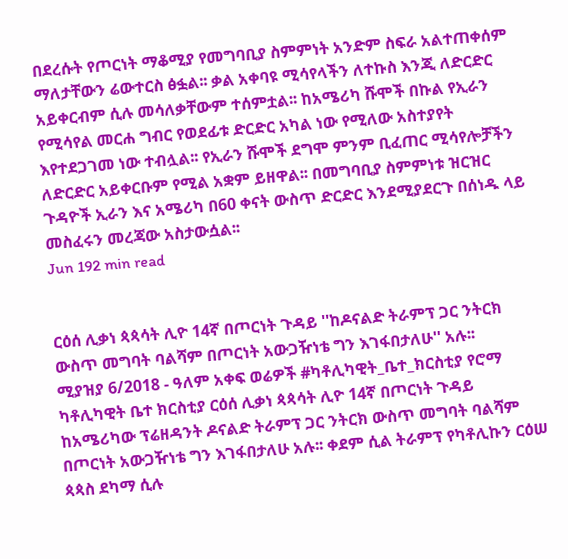በደረሱት የጦርነት ማቆሚያ የመግባቢያ ስምምነት አንድም ስፍራ አልተጠቀሰም ማለታቸውን ሬውተርስ ፅፏል፡፡ ቃል አቀባዩ ሚሳየላችን ለተኩስ እንጂ ለድርድር አይቀርብም ሲሉ መሳለቃቸውም ተሰምቷል፡፡ ከአሜሪካ ሹሞች በኩል የኢራን የሚሳየል መርሐ ግብር የወደፊቱ ድርድር አካል ነው የሚለው አስተያየት እየተደጋገመ ነው ተብሏል፡፡ የኢራን ሹሞች ደግሞ ምንም ቢፈጠር ሚሳየሎቻችን ለድርድር አይቀርቡም የሚል አቋም ይዘዋል፡፡ በመግባቢያ ስምምነቱ ዝርዝር ጉዳዮች ኢራን እና አሜሪካ በ60 ቀናት ውስጥ ድርድር እንደሚያደርጉ በሰነዱ ላይ መስፈሩን መረጃው አስታውሷል፡፡
Jun 192 min read


ርዕሰ ሊቃነ ጳጳሳት ሊዮ 14ኛ በጦርነት ጉዳይ ''ከዶናልድ ትራምፕ ጋር ንትርክ ውስጥ መግባት ባልሻም በጦርነት አውጋዥነቴ ግን እገፋበታለሁ'' አሉ፡፡
ሚያዝያ 6/2018 - ዓለም አቀፍ ወሬዎች #ካቶሊካዊት_ቤተ_ክርስቲያ የሮማ ካቶሊካዊት ቤተ ክርስቲያ ርዕሰ ሊቃነ ጳጳሳት ሊዮ 14ኛ በጦርነት ጉዳይ ከአሜሪካው ፕሬዘዳንት ዶናልድ ትራምፕ ጋር ንትርክ ውስጥ መግባት ባልሻም በጦርነት አውጋዥነቴ ግን እገፋበታለሁ አሉ፡፡ ቀደም ሲል ትራምፕ የካቶሊኩን ርዕሠ ጳጳስ ደካማ ሲሉ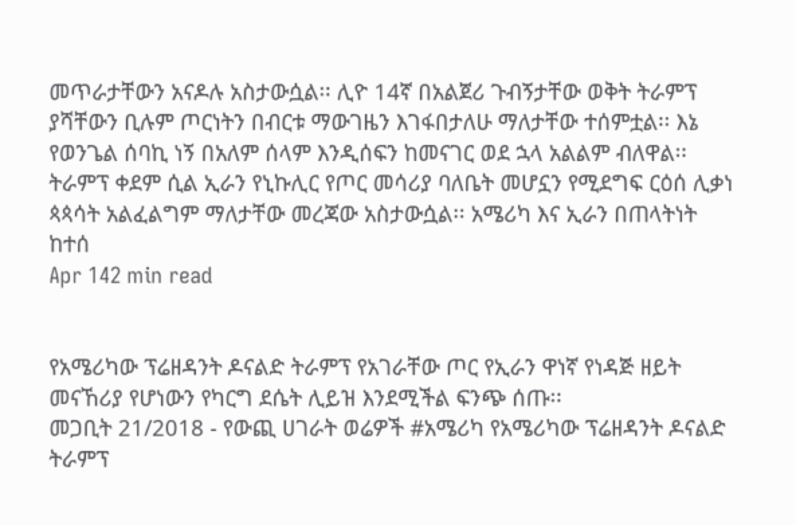መጥራታቸውን አናዶሉ አስታውሷል፡፡ ሊዮ 14ኛ በአልጀሪ ጉብኝታቸው ወቅት ትራምፕ ያሻቸውን ቢሉም ጦርነትን በብርቱ ማውገዜን እገፋበታለሁ ማለታቸው ተሰምቷል፡፡ እኔ የወንጌል ሰባኪ ነኝ በአለም ሰላም እንዲሰፍን ከመናገር ወደ ኋላ አልልም ብለዋል፡፡ ትራምፕ ቀደም ሲል ኢራን የኒኩሊር የጦር መሳሪያ ባለቤት መሆኗን የሚደግፍ ርዕሰ ሊቃነ ጳጳሳት አልፈልግም ማለታቸው መረጃው አስታውሷል፡፡ አሜሪካ እና ኢራን በጠላትነት ከተሰ
Apr 142 min read


የአሜሪካው ፕሬዘዳንት ዶናልድ ትራምፕ የአገራቸው ጦር የኢራን ዋነኛ የነዳጅ ዘይት መናኸሪያ የሆነውን የካርግ ደሴት ሊይዝ እንደሚችል ፍንጭ ሰጡ፡፡
መጋቢት 21/2018 - የውጪ ሀገራት ወሬዎች #አሜሪካ የአሜሪካው ፕሬዘዳንት ዶናልድ ትራምፕ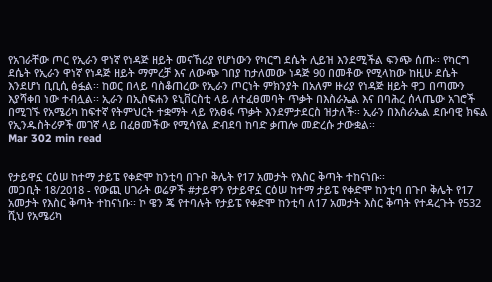የአገራቸው ጦር የኢራን ዋነኛ የነዳጅ ዘይት መናኸሪያ የሆነውን የካርግ ደሴት ሊይዝ እንደሚችል ፍንጭ ሰጡ፡፡ የካርግ ደሴት የኢራን ዋነኛ የነዳጅ ዘይት ማምረቻ እና ለውጭ ገበያ ከታለመው ነዳጅ 90 በመቶው የሚላከው ከዚሁ ደሴት እንደሆነ ቢቢሲ ፅፏል፡፡ ከወር በላይ ባስቆጠረው የኢራን ጦርነት ምክንያት በአለም ዙሪያ የነዳጅ ዘይት ዋጋ በጣሙን እያሻቀበ ነው ተብሏል፡፡ ኢራን በኢስፍሐን ዩኒቨርስቲ ላይ ለተፈፀመባት ጥቃት በእስራኤል እና በባሕረ ሰላጤው አገሮች በሚገኙ የአሜሪካ ከፍተኛ የትምህርት ተቋማት ላይ የአፀፋ ጥቃት እንደምታደርስ ዝታለች፡፡ ኢራን በእስራኤል ደቡባዊ ክፍል የኢንዱስትሪዎች መገኛ ላይ በፈፀመችው የሚሳየል ድብደባ ከባድ ቃጠሎ መድረሱ ታውቋል፡፡
Mar 302 min read


የታይዋኗ ርዕሠ ከተማ ታይፔ የቀድሞ ከንቲባ በጉቦ ቅሌት የ17 አመታት የእስር ቅጣት ተከናነቡ፡፡
መጋቢት 18/2018 - የውጪ ሀገራት ወሬዎች #ታይዋን የታይዋኗ ርዕሠ ከተማ ታይፔ የቀድሞ ከንቲባ በጉቦ ቅሌት የ17 አመታት የእስር ቅጣት ተከናነቡ፡፡ ኮ ዌን ጄ የተባሉት የታይፔ የቀድሞ ከንቲባ ለ17 አመታት እስር ቅጣት የተዳረጉት የ532 ሺህ የአሜሪካ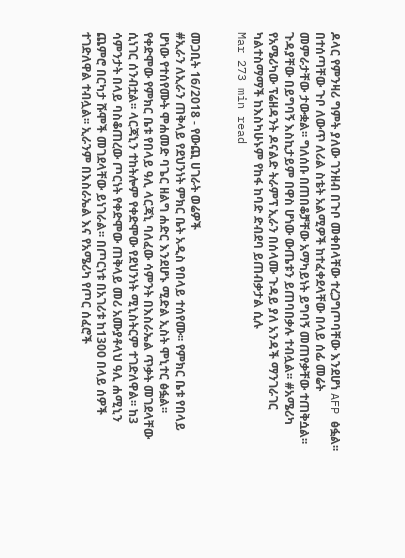ዶላር የምንዛሪ ግምት ያለው ገንዘብ በጉቦ መቀበላቸው ተረጋግጦባቸው እንደሆነ AFP ፅፏል፡፡ በተሰጣቸው ጉቦ ለውጥ ለሪል ስቴት አልሚዎች ከተፈቀደላቸው በላይ ሰፊ መሬት መምራታቸው ታውቋል፡፡ ግለሰቡ በጠበቆቻቸው አማካይነት ይግባኝ መጠየቃቸው ተጠቅሷል፡፡ ጉዳያቸው በይግባኝ እስኪታይም በዋስ ሆነው ውጤቱን ይጠባበቃሉ ተብሏል፡፡ #አሜሪካ የአሜሪካው ፕሬዘዳንት ዶናልድ ትራምፕ ኢራን በሰላሙ ጉዳይ ያለ አንዳች ማንገራገር ካልተስማማች ከእስካሁኑም የከፋ ከባድ ድብደባ ይጠብቃታል ሲሉ
Mar 273 min read


መጋቢት 16/2018 - የውጪ ሀገራት ወሬዎች
#ኢራን ለኢራን ጠቅላይ የደህንነት ምክር ቤት አዲስ የበላይ ተሰየሙ፡፡ የምክር ቤቱ የበላይ ሆነው የተሰየሙት ሞሐመድ ባጌር ዘልግ ሐድር እንደሆኑ ሚድል ኢስት ሞኒተር ፅፏል፡፡ የቀድሞው የምክር ቤቱ የበላይ ዓሊ ላርጃኒ ባለፈው ሳምንት በእስራኤል ጥቃት መገደላቸው ሲነገር ሰንብቷል፡፡ ላርጃኒን ተከትሎም የቀድሞው የደህንነት ሚኒስትርም ተገድለዋል፡፡ ከ3 ሳምንታት በላይ ባስቆጠረው ጦርነት የቀድሞው ጠቅላይ መሪ አሙያቶላህ ዓሊ ሐሚኒን ጨምሮ በርካታ ሹሞች መገደላቸው ይነገራል፡፡ በጦርነቱ በአገሪቱ ከ1300 በላይ ሰዎች ተገድለዋል ተብሏል፡፡ ኢራንም በእስራኤል እና የአሜሪካ የጦር ሰፈሮች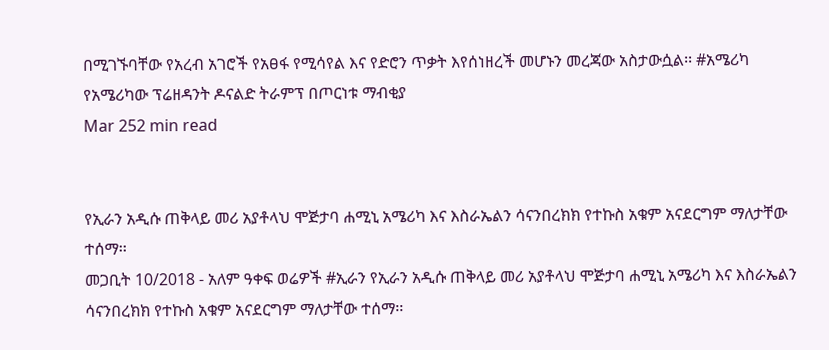በሚገኙባቸው የአረብ አገሮች የአፀፋ የሚሳየል እና የድሮን ጥቃት እየሰነዘረች መሆኑን መረጃው አስታውሷል፡፡ #አሜሪካ የአሜሪካው ፕሬዘዳንት ዶናልድ ትራምፕ በጦርነቱ ማብቂያ
Mar 252 min read


የኢራን አዲሱ ጠቅላይ መሪ አያቶላህ ሞጅታባ ሐሚኒ አሜሪካ እና እስራኤልን ሳናንበረክክ የተኩስ አቁም አናደርግም ማለታቸው ተሰማ፡፡
መጋቢት 10/2018 - አለም ዓቀፍ ወሬዎች #ኢራን የኢራን አዲሱ ጠቅላይ መሪ አያቶላህ ሞጅታባ ሐሚኒ አሜሪካ እና እስራኤልን ሳናንበረክክ የተኩስ አቁም አናደርግም ማለታቸው ተሰማ፡፡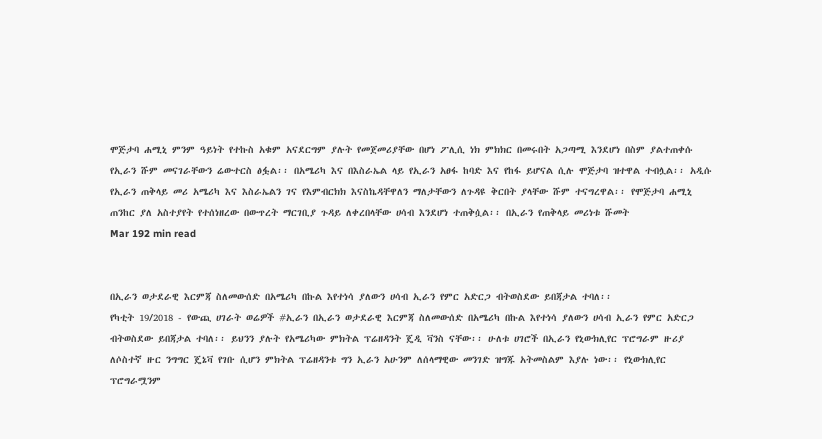ሞጅታባ ሐሚኒ ምንም ዓይነት የተኩስ አቁም አናደርግም ያሉት የመጀመሪያቸው በሆነ ፖሊሲ ነክ ምክክር በመሩበት አጋጣሚ እንደሆነ በስም ያልተጠቀሱ የኢራን ሹም መናገራቸውን ሬውተርስ ፅፏል፡፡ በአሜሪካ እና በእስራኤል ላይ የኢራን አፀፋ ከባድ እና የከፋ ይሆናል ሲሉ ሞጅታባ ዝተዋል ተብሏል፡፡ አዲሱ የኢራን ጠቅላይ መሪ አሜሪካ እና እስራኤልን ገና የእምብርክክ እናስኬዳቸዋለን ማለታቸውን ለጉዳዩ ቅርበት ያላቸው ሹም ተናግረዋል፡፡ የሞጅታባ ሐሚኒ ጠንከር ያለ አስተያየት የተሰነዘረው በውጥረት ማርገቢያ ጉዳይ ለቀረበላቸው ሀሳብ እንደሆነ ተጠቅሷል፡፡ በኢራን የጠቅላይ መሪነቱ ሹመት
Mar 192 min read


በኢራን ወታደራዊ እርምጃ ስለመውሰድ በአሜሪካ በኩል እየተነሳ ያለውን ሀሳብ ኢራን የምር አድርጋ ብትወስደው ይበጃታል ተባለ፡፡
የካቲት 19/2018 - የውጪ ሀገራት ወሬዎች #ኢራን በኢራን ወታደራዊ እርምጃ ስለመውሰድ በአሜሪካ በኩል እየተነሳ ያለውን ሀሳብ ኢራን የምር አድርጋ ብትወስደው ይበጃታል ተባለ፡፡ ይህንን ያሉት የአሜሪካው ምክትል ፕሬዘዳንት ጄዲ ቫንስ ናቸው፡፡ ሁለቱ ሀገሮች በኢራን የኒውክሊየር ፕሮግራም ዙሪያ ለሶስተኛ ዙር ንግግር ጄኔቫ የገቡ ሲሆን ምክትል ፕሬዘዳንቱ ግን ኢራን አሁንም ለሰላማዊው መንገድ ዝግጁ አትመስልም እያሉ ነው፡፡ የኒውክሊየር ፕሮግራሟንም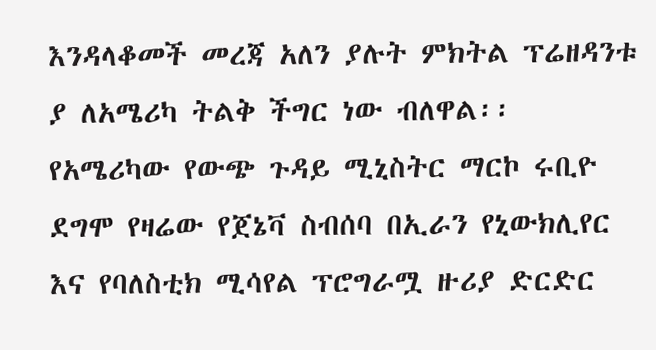እንዳላቆመች መረጃ አለን ያሉት ምክትል ፕሬዘዳንቱ ያ ለአሜሪካ ትልቅ ችግር ነው ብለዋል፡፡ የአሜሪካው የውጭ ጉዳይ ሚኒስትር ማርኮ ሩቢዮ ደግሞ የዛሬው የጀኔቫ ስብሰባ በኢራን የኒውክሊየር እና የባለስቲክ ሚሳየል ፕሮግራሟ ዙሪያ ድርድር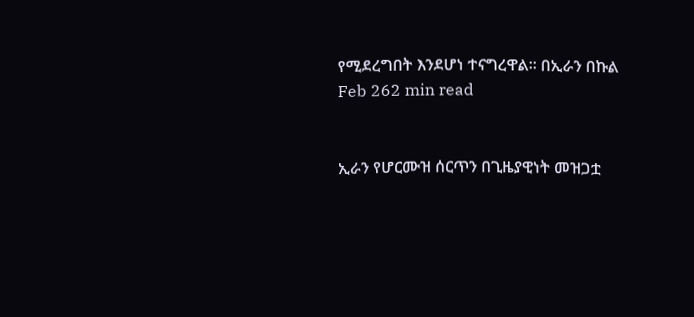የሚደረግበት እንደሆነ ተናግረዋል፡፡ በኢራን በኩል
Feb 262 min read


ኢራን የሆርሙዝ ሰርጥን በጊዜያዊነት መዝጋቷ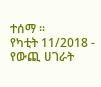ተሰማ ።
የካቲት 11/2018 - የውጪ ሀገራት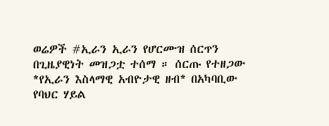ወሬዎች #ኢራን ኢራን የሆርሙዝ ሰርጥን በጊዜያዊነት መዝጋቷ ተሰማ ። ሰርጡ የተዘጋው *የኢራን እስላማዊ አብዮታዊ ዘብ* በአካባቢው የባህር ሃይል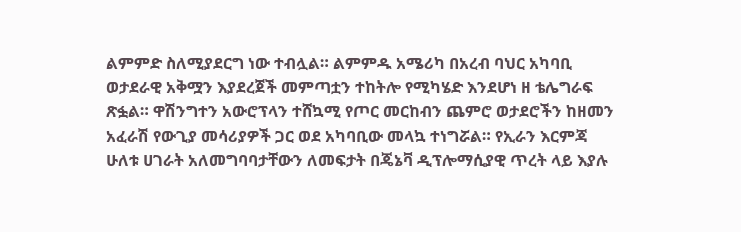ልምምድ ስለሚያደርግ ነው ተብሏል። ልምምዱ አሜሪካ በአረብ ባህር አካባቢ ወታደራዊ አቅሟን እያደረጀች መምጣቷን ተከትሎ የሚካሄድ እንደሆነ ዘ ቴሌግራፍ ጽፏል። ዋሽንግተን አውሮፕላን ተሸኳሚ የጦር መርከብን ጨምሮ ወታደሮችን ከዘመን አፈራሽ የውጊያ መሳሪያዎች ጋር ወደ አካባቢው መላኳ ተነግሯል። የኢራን እርምጃ ሁለቱ ሀገራት አለመግባባታቸውን ለመፍታት በጄኔቫ ዲፕሎማሲያዊ ጥረት ላይ እያሉ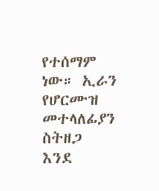የተሰማም ነው። ኢራን የሆርሙዝ መተላለፊያን ስትዘጋ እንደ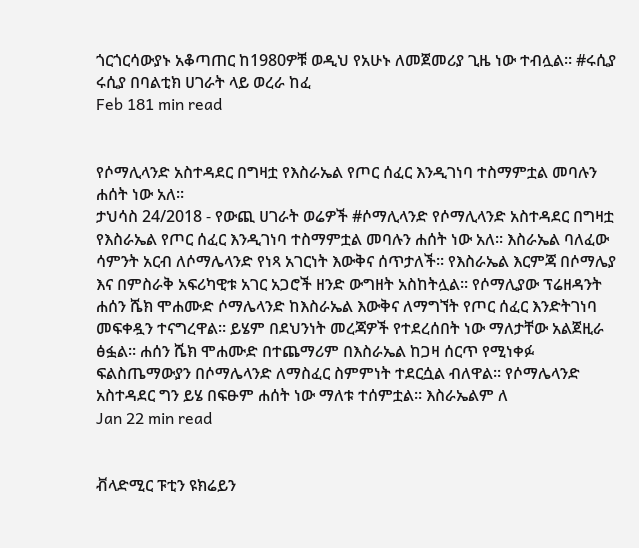ጎርጎርሳውያኑ አቆጣጠር ከ1980ዎቹ ወዲህ የአሁኑ ለመጀመሪያ ጊዜ ነው ተብሏል። #ሩሲያ ሩሲያ በባልቲክ ሀገራት ላይ ወረራ ከፈ
Feb 181 min read


የሶማሊላንድ አስተዳደር በግዛቷ የእስራኤል የጦር ሰፈር እንዲገነባ ተስማምቷል መባሉን ሐሰት ነው አለ፡፡
ታህሳስ 24/2018 - የውጪ ሀገራት ወሬዎች #ሶማሊላንድ የሶማሊላንድ አስተዳደር በግዛቷ የእስራኤል የጦር ሰፈር እንዲገነባ ተስማምቷል መባሉን ሐሰት ነው አለ፡፡ እስራኤል ባለፈው ሳምንት አርብ ለሶማሌላንድ የነጻ አገርነት እውቅና ሰጥታለች፡፡ የእስራኤል እርምጃ በሶማሌያ እና በምስራቅ አፍሪካዊቱ አገር አጋሮች ዘንድ ውግዘት አስከትሏል፡፡ የሶማሊያው ፕሬዘዳንት ሐሰን ሼክ ሞሐሙድ ሶማሌላንድ ከእስራኤል እውቅና ለማግኘት የጦር ሰፈር እንድትገነባ መፍቀዷን ተናግረዋል፡፡ ይሄም በደህንነት መረጃዎች የተደረሰበት ነው ማለታቸው አልጀዚራ ፅፏል፡፡ ሐሰን ሼክ ሞሐሙድ በተጨማሪም በእስራኤል ከጋዛ ሰርጥ የሚነቀፉ ፍልስጤማውያን በሶማሌላንድ ለማስፈር ስምምነት ተደርሷል ብለዋል፡፡ የሶማሌላንድ አስተዳደር ግን ይሄ በፍፁም ሐሰት ነው ማለቱ ተሰምቷል፡፡ እስራኤልም ለ
Jan 22 min read


ቭላድሚር ፑቲን ዩክሬይን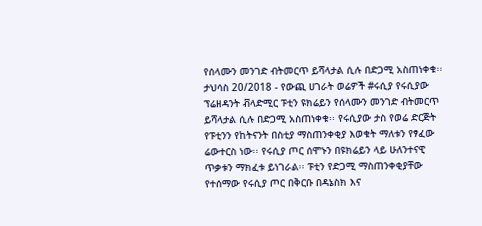የሰላሙን መንገድ ብትመርጥ ይሻላታል ሲሉ በድጋሚ አስጠነቀቁ፡፡
ታህሳስ 20/2018 - የውጪ ሀገራት ወሬዎች #ሩሲያ የሩሲያው ፕሬዘዳንት ቭላድሚር ፑቲን ዩክሬይን የሰላሙን መንገድ ብትመርጥ ይሻላታል ሲሉ በድጋሚ አስጠነቀቁ፡፡ የሩሲያው ታስ የወሬ ድርጅት የፑቲንን የከትናንት በስቲያ ማስጠንቀቂያ እወቁት ማለቱን የፃፈው ሬውተርስ ነው፡፡ የሩሲያ ጦር ሰሞኑን በዩክሬይን ላይ ሁለንተናዊ ጥቃቱን ማክፈቱ ይነገራል፡፡ ፑቲን የድጋሚ ማስጠንቀቂያቸው የተሰማው የሩሲያ ጦር በቅርቡ በዳኔስክ እና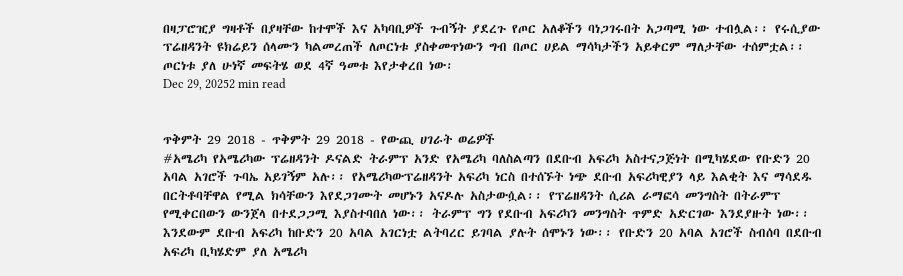በዛፓሮዢያ ግዛቶች በያዛቸው ከተሞች እና አካባቢዎች ጉብኝት ያደረጉ የጦር አለቆችን ባነጋገሩበት አጋጣሚ ነው ተብሏል፡፡ የሩሲያው ፕሬዘዳንት ዩክሬይን ሰላሙን ካልመረጠች ለጦርነቱ ያስቀመጥነውን ግብ በጦር ሀይል ማሳካታችን አይቀርም ማለታቸው ተሰምቷል፡፡ ጦርነቱ ያለ ሁነኛ መፍትሄ ወደ 4ኛ ዓመቱ እየታቀረበ ነው፡
Dec 29, 20252 min read


ጥቅምት 29 2018 - ጥቅምት 29 2018 - የውጪ ሀገራት ወሬዎች
#አሜሪካ የአሜሪካው ፕሬዘዳንት ዶናልድ ትራምፕ አንድ የአሜሪካ ባለስልጣን በደቡብ አፍሪካ አስተናጋጅነት በሚካሄደው የቡድን 20 አባል አገሮች ጉባኤ አይገኝም አሉ፡፡ የአሜሪካውፕሬዘዳንት አፍሪካ ነርስ በተሰኙት ነጭ ደቡብ አፍሪካዊያን ላይ እልቂት እና ማሳደዱ በርትቶባቸዋል የሚል ክሳቸውን እየደጋገሙት መሆኑን አናዶሉ አስታውሷል፡፡ የፕሬዘዳንት ሲሪል ራማፎሳ መንግስት በትራምፕ የሚቀርበውን ውንጀላ በተደጋጋሚ እያስተባበለ ነው፡፡ ትራምፕ ግን የደቡብ አፍሪካን መንግስት ጥምድ አድርገው እንደያዙት ነው፡፡ እንደውም ደቡብ አፍሪካ ከቡድን 20 አባል አገርነቷ ልትባረር ይገባል ያሉት ሰሞኑን ነው፡፡ የቡድን 20 አባል አገሮች ስብሰባ በደቡብ አፍሪካ ቢካሄድም ያለ አሜሪካ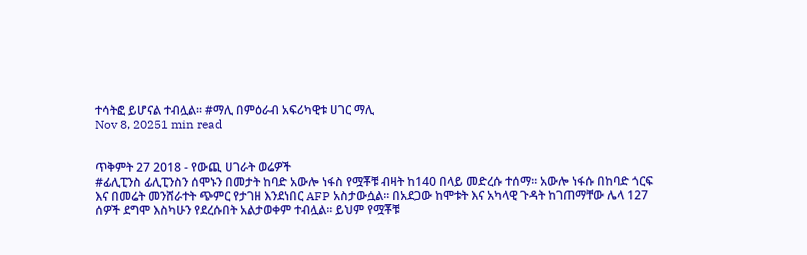ተሳትፎ ይሆናል ተብሏል፡፡ #ማሊ በምዕራብ አፍሪካዊቱ ሀገር ማሊ
Nov 8, 20251 min read


ጥቅምት 27 2018 - የውጪ ሀገራት ወሬዎች
#ፊሊፒንስ ፊሊፒንስን ሰሞኑን በመታት ከባድ አውሎ ነፋስ የሟቾቹ ብዛት ከ140 በላይ መድረሱ ተሰማ፡፡ አውሎ ነፋሱ በከባድ ጎርፍ እና በመሬት መንሸራተት ጭምር የታገዘ እንደነበር AFP አስታውሷል፡፡ በአደጋው ከሞቱት እና አካላዊ ጉዳት ከገጠማቸው ሌላ 127 ሰዎች ደግሞ እስካሁን የደረሱበት አልታወቀም ተብሏል፡፡ ይህም የሟቾቹ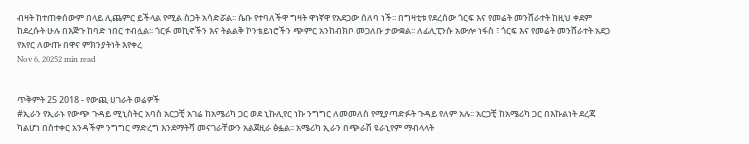ብዛት ከተጠቀሰውም በላይ ሊጨምር ይችላል የሚል ስጋት አሳድሯል፡፡ ሴቡ የተባለችዋ ግዛት ዋነኛዋ የአደጋው ሰለባ ነች፡፡ በግዛቲቱ የደረሰው ጎርፍ እና የመሬት መንሸራተት ከዚህ ቀደም ከደረሱት ሁሉ በእጅጉ ከባድ ነበር ተብሏል፡፡ ጎርፉ መኪኖችን እና ትልልቅ ኮንቴይነሮችን ጭምር አንከብክቦ መጋለቡ ታውቋል፡፡ ለፊሊፒንሱ አውሎ ነፋስ ፣ ጎርፍ እና የመሬት መንሸራተት አደጋ የአየር ለውጡ በዋና ምክንያትነት እየቀረ
Nov 6, 20252 min read


ጥቅምት 25 2018 - የውጪ ሀገራት ወሬዎች
#ኢራን የኢራኑ የውጭ ጉዳይ ሚኒስትር አባስ አርጋቺ አገሬ ከአሜሪካ ጋር ወደ ኒኩሊየር ነኩ ንግግር ለመመለስ የሚያጣድፉት ጉዳይ የለም አሉ፡፡ አርጋቺ ከአሜሪካ ጋር በእኩልነት ደረጃ ካልሆነ በስተቀር አንዳችም ንግግር ማድረግ እንደማትሻ መናገራቸውን አልጀዚራ ፅፏል፡፡ አሜሪካ ኢራን በጭራሽ ዩራኒየም ማብላላት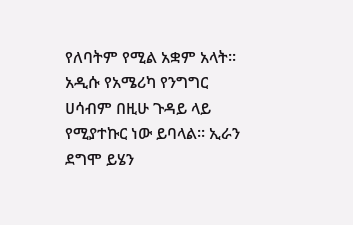የለባትም የሚል አቋም አላት፡፡ አዲሱ የአሜሪካ የንግግር ሀሳብም በዚሁ ጉዳይ ላይ የሚያተኩር ነው ይባላል፡፡ ኢራን ደግሞ ይሄን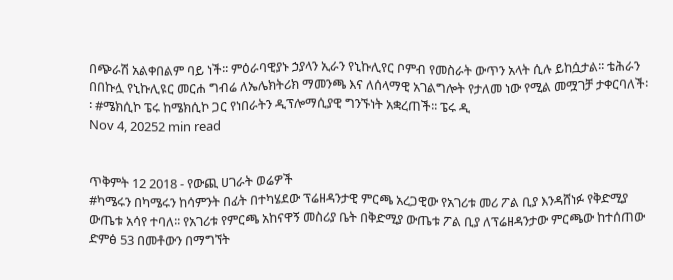በጭራሽ አልቀበልም ባይ ነች፡፡ ምዕራባዊያኑ ኃያላን ኢራን የኒኩሊየር ቦምብ የመስራት ውጥን አላት ሲሉ ይከሷታል፡፡ ቴሕራን በበኩሏ የኒኩሊዩር መርሐ ግብሬ ለኤሌክትሪክ ማመንጫ እና ለሰላማዊ አገልግሎት የታለመ ነው የሚል መሟገቻ ታቀርባለች፡፡ #ሜክሲኮ ፔሩ ከሜክሲኮ ጋር የነበራትን ዲፕሎማሲያዊ ግንኙነት አቋረጠች፡፡ ፔሩ ዲ
Nov 4, 20252 min read


ጥቅምት 12 2018 - የውጪ ሀገራት ወሬዎች
#ካሜሩን በካሜሩን ከሳምንት በፊት በተካሄደው ፕሬዘዳንታዊ ምርጫ አረጋዊው የአገሪቱ መሪ ፖል ቢያ እንዳሸነፉ የቅድሚያ ውጤቱ አሳየ ተባለ፡፡ የአገሪቱ የምርጫ አከናዋኝ መስሪያ ቤት በቅድሚያ ውጤቱ ፖል ቢያ ለፕሬዘዳንታው ምርጫው ከተሰጠው ድምፅ 53 በመቶውን በማግኘት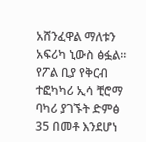አሸንፈዋል ማለቱን አፍሪካ ኒውስ ፅፏል፡፡ የፖል ቢያ የቅርብ ተፎካካሪ ኢሳ ቺሮማ ባካሪ ያገኙት ድምፅ 35 በመቶ እንደሆነ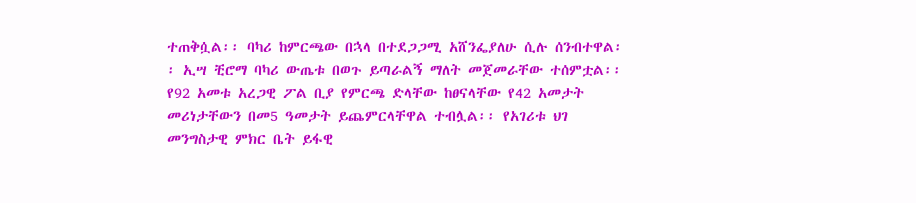ተጠቅሷል፡፡ ባካሪ ከምርጫው በኋላ በተደጋጋሚ አሸንፌያለሁ ሲሉ ሰንብተዋል፡፡ ኢሣ ቺሮማ ባካሪ ውጤቱ በወጉ ይጣራልኝ ማለት መጀመራቸው ተሰምቷል፡፡ የ92 አመቱ አረጋዊ ፖል ቢያ የምርጫ ድላቸው ከፀናላቸው የ42 አመታት መሪነታቸውን በመ5 ዓመታት ይጨምርላቸዋል ተብሏል፡፡ የአገሪቱ ህገ መንግስታዊ ምክር ቤት ይፋዊ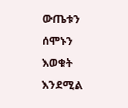ውጤቱን ሰሞኑን እወቁት እንደሚል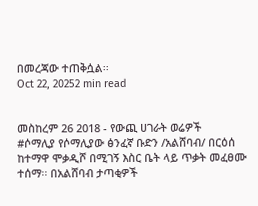በመረጃው ተጠቅሷል፡፡
Oct 22, 20252 min read


መስከረም 26 2018 - የውጪ ሀገራት ወሬዎች
#ሶማሊያ የሶማሊያው ፅንፈኛ ቡድን /አልሸባብ/ በርዕሰ ከተማዋ ሞቃዲሾ በሚገኝ እስር ቤት ላይ ጥቃት መፈፀሙ ተሰማ፡፡ በአልሸባብ ታጣቂዎች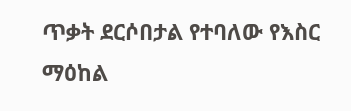ጥቃት ደርሶበታል የተባለው የእስር ማዕከል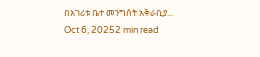በአገሪቱ ቤተ መንግስት አቅራቢያ...
Oct 6, 20252 min read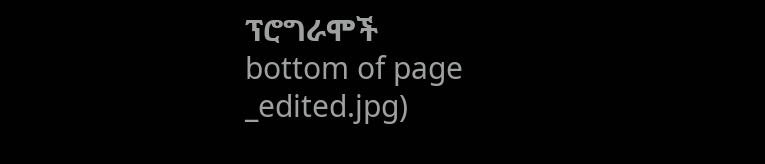ፕሮግራሞች
bottom of page
_edited.jpg)